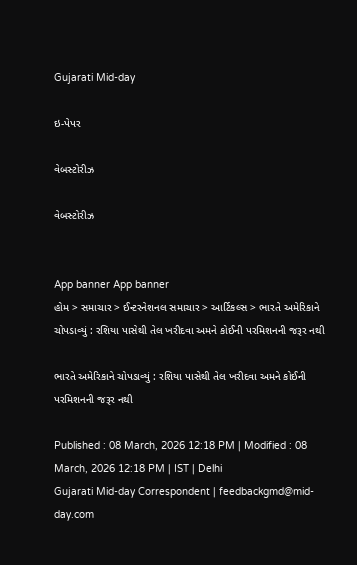Gujarati Mid-day

ઇ-પેપર

વેબસ્ટોરીઝ

વેબસ્ટોરીઝ


App banner App banner
હોમ > સમાચાર > ઈન્ટરનેશનલ સમાચાર > આર્ટિકલ્સ > ભારતે અમેરિકાને ચોપડાવ્યું : રશિયા પાસેથી તેલ ખરીદવા અમને કોઈની પરમિશનની જરૂર નથી

ભારતે અમેરિકાને ચોપડાવ્યું : રશિયા પાસેથી તેલ ખરીદવા અમને કોઈની પરમિશનની જરૂર નથી

Published : 08 March, 2026 12:18 PM | Modified : 08 March, 2026 12:18 PM | IST | Delhi
Gujarati Mid-day Correspondent | feedbackgmd@mid-day.com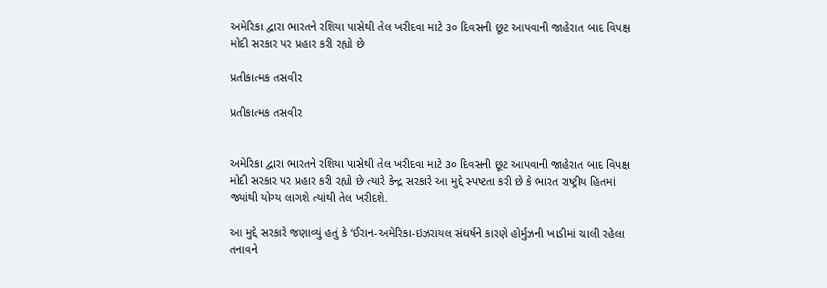અમેરિકા દ્વારા ભારતને રશિયા પાસેથી તેલ ખરીદવા માટે ૩૦ દિવસની છૂટ આપવાની જાહેરાત બાદ વિપક્ષ મોદી સરકાર પર પ્રહાર કરી રહ્યો છે

પ્રતીકાત્મક તસવીર

પ્રતીકાત્મક તસવીર


અમેરિકા દ્વારા ભારતને રશિયા પાસેથી તેલ ખરીદવા માટે ૩૦ દિવસની છૂટ આપવાની જાહેરાત બાદ વિપક્ષ મોદી સરકાર પર પ્રહાર કરી રહ્યો છે ત્યારે કેન્દ્ર સરકારે આ મુદ્દે સ્પષ્ટતા કરી છે કે ભારત રાષ્ટ્રીય હિતમાં જ્યાંથી યોગ્ય લાગશે ત્યાંથી તેલ ખરીદશે.

આ મુદ્દે સરકારે જણાવ્યું હતું કે ‘ઈરાન-અમેરિકા-ઇઝરાયલ સંઘર્ષને કારણે હોર્મુઝની ખાડીમાં ચાલી રહેલા તનાવને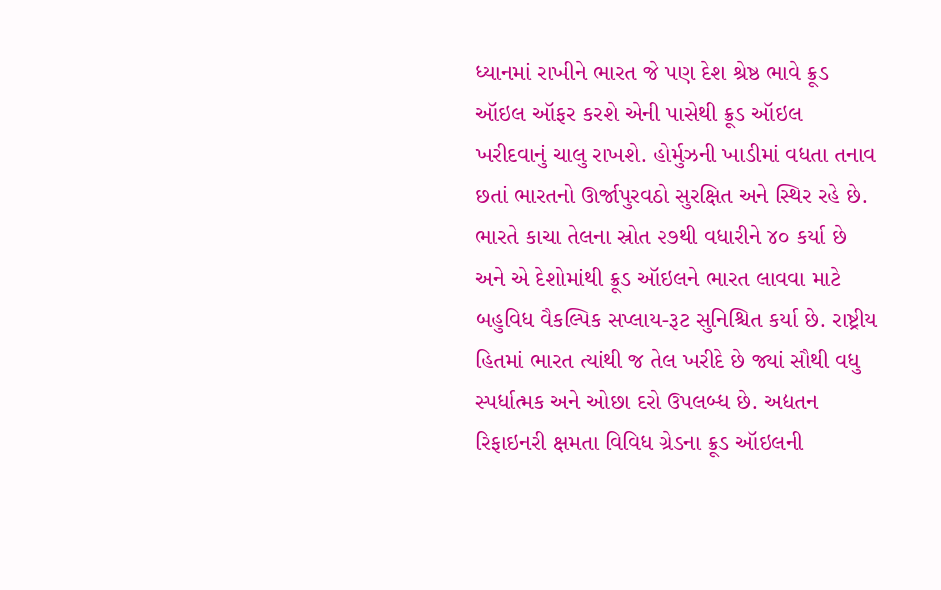ધ્યાનમાં રાખીને ભારત જે પણ દેશ શ્રેષ્ઠ ભાવે ક્રૂડ ઑઇલ ઑફર કરશે એની પાસેથી ક્રૂડ ઑઇલ ખરીદવાનું ચાલુ રાખશે. હોર્મુઝની ખાડીમાં વધતા તનાવ છતાં ભારતનો ઊર્જાપુરવઠો સુરક્ષિત અને સ્થિર રહે છે. ભારતે કાચા તેલના સ્રોત ૨૭થી વધારીને ૪૦ કર્યા છે અને એ દેશોમાંથી ક્રૂડ ઑઇલને ભારત લાવવા માટે બહુવિધ વૈકલ્પિક સપ્લાય-રૂટ સુનિશ્ચિત કર્યા છે. રાષ્ટ્રીય હિતમાં ભારત ત્યાંથી જ તેલ ખરીદે છે જ્યાં સૌથી વધુ સ્પર્ધાત્મક અને ઓછા દરો ઉપલબ્ધ છે. અદ્યતન રિફાઇનરી ક્ષમતા વિવિધ ગ્રેડના ક્રૂડ ઑઇલની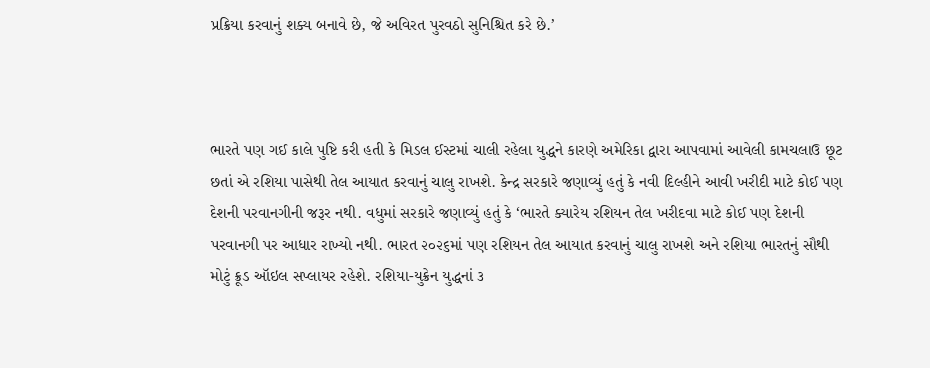પ્રક્રિયા કરવાનું શક્ય બનાવે છે, જે અવિરત પુરવઠો સુનિશ્ચિત કરે છે.’



ભારતે પણ ગઈ કાલે પુષ્ટિ કરી હતી કે મિડલ ઈસ્ટમાં ચાલી રહેલા યુદ્ધને કારણે અમેરિકા દ્વારા આપવામાં આવેલી કામચલાઉ છૂટ છતાં એ રશિયા પાસેથી તેલ આયાત કરવાનું ચાલુ રાખશે. કેન્દ્ર સરકારે જણાવ્યું હતું કે નવી દિલ્હીને આવી ખરીદી માટે કોઈ પણ દેશની પરવાનગીની જરૂર નથી. વધુમાં સરકારે જણાવ્યું હતું કે ‘ભારતે ક્યારેય રશિયન તેલ ખરીદવા માટે કોઈ પણ દેશની પરવાનગી પર આધાર રાખ્યો નથી. ભારત ૨૦૨૬માં પણ રશિયન તેલ આયાત કરવાનું ચાલુ રાખશે અને રશિયા ભારતનું સૌથી મોટું ક્રૂડ ઑઇલ સપ્લાયર રહેશે. રશિયા-યુક્રેન યુદ્ધનાં ૩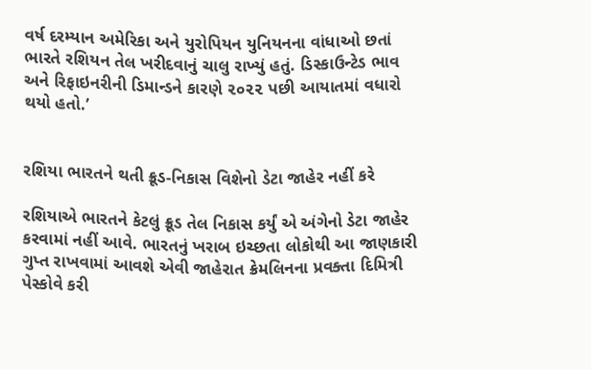વર્ષ દરમ્યાન અમેરિકા અને યુરોપિયન યુનિયનના વાંધાઓ છતાં ભારતે રશિયન તેલ ખરીદવાનું ચાલુ રાખ્યું હતું. ડિસ્કાઉન્ટેડ ભાવ અને રિફાઇનરીની ડિમાન્ડને કારણે ૨૦૨૨ પછી આયાતમાં વધારો થયો હતો.’


રશિયા ભારતને થતી ક્રૂડ-નિકાસ વિશેનો ડેટા જાહેર નહીં કરે

રશિયાએ ભારતને કેટલું ક્રૂડ તેલ નિકાસ કર્યું એ અંગેનો ડેટા જાહેર કરવામાં નહીં આવે. ભારતનું ખરાબ ઇચ્છતા લોકોથી આ જાણકારી ગુપ્ત રાખવામાં આવશે એવી જાહેરાત ક્રેમલિનના પ્રવક્તા દિમિત્રી પેસ્કોવે કરી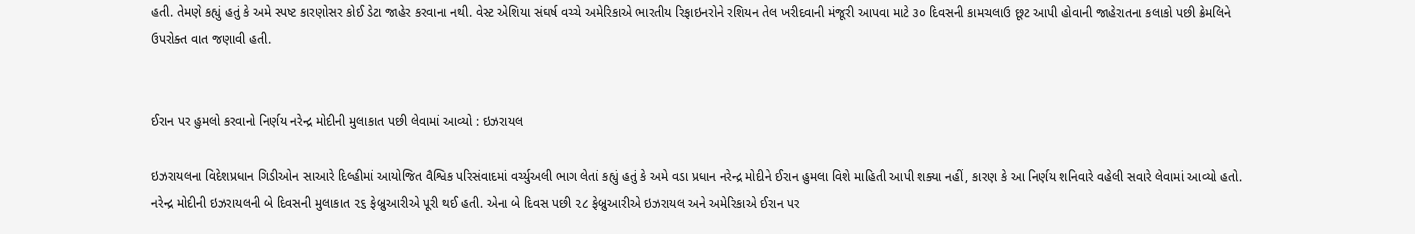હતી. તેમણે કહ્યું હતું કે અમે સ્પષ્ટ કારણોસર કોઈ ડેટા જાહેર કરવાના નથી. વેસ્ટ એશિયા સંઘર્ષ વચ્ચે અમેરિકાએ ભારતીય રિફાઇનરોને રશિયન તેલ ખરીદવાની મંજૂરી આપવા માટે ૩૦ દિવસની કામચલાઉ છૂટ આપી હોવાની જાહેરાતના કલાકો પછી ક્રેમલિને ઉપરોક્ત વાત જણાવી હતી.


ઈરાન પર હુમલો કરવાનો નિર્ણય નરેન્દ્ર મોદીની મુલાકાત પછી લેવામાં આવ્યો : ઇઝરાયલ

ઇઝરાયલના વિદેશપ્રધાન ગિડીઓન સાઆરે દિલ્હીમાં આયોજિત વૈશ્વિક પરિસંવાદમાં વર્ચ્યુઅલી ભાગ લેતાં કહ્યું હતું કે અમે વડા પ્રધાન નરેન્દ્ર મોદીને ઈરાન હુમલા વિશે માહિતી આપી શક્યા નહીં, કારણ કે આ નિર્ણય શનિવારે વહેલી સવારે લેવામાં આવ્યો હતો. નરેન્દ્ર મોદીની ઇઝરાયલની બે દિવસની મુલાકાત ૨૬ ફેબ્રુઆરીએ પૂરી થઈ હતી. એના બે દિવસ પછી ૨૮ ફેબ્રુઆરીએ ઇઝરાયલ અને અમેરિકાએ ઈરાન પર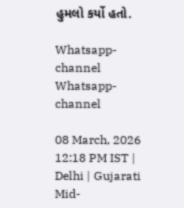હુમલો કર્યો હતો.

Whatsapp-channel Whatsapp-channel

08 March, 2026 12:18 PM IST | Delhi | Gujarati Mid-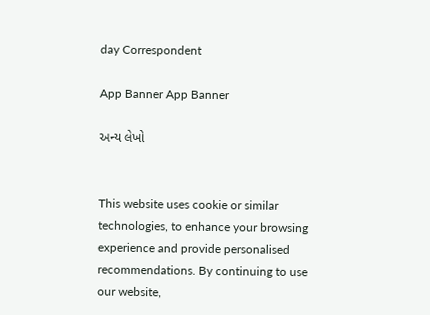day Correspondent

App Banner App Banner

અન્ય લેખો


This website uses cookie or similar technologies, to enhance your browsing experience and provide personalised recommendations. By continuing to use our website,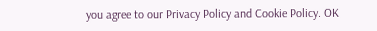you agree to our Privacy Policy and Cookie Policy. OK